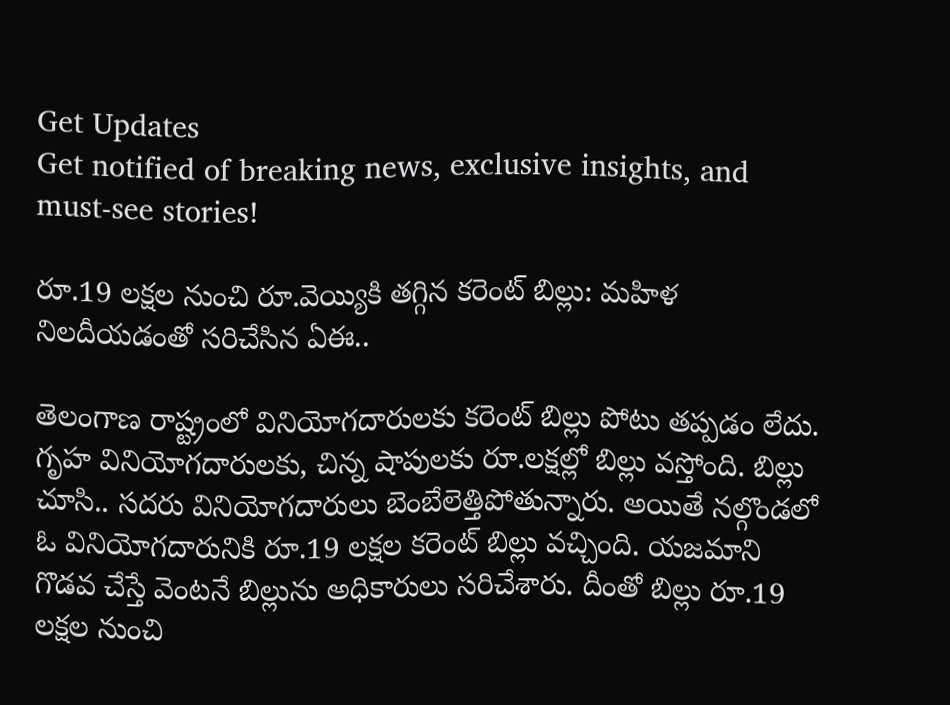Get Updates
Get notified of breaking news, exclusive insights, and must-see stories!

రూ.19 లక్షల నుంచి రూ.వెయ్యికి తగ్గిన కరెంట్ బిల్లు: మహిళ నిలదీయడంతో సరిచేసిన ఏఈ..

తెలంగాణ రాష్ట్రంలో వినియోగదారులకు కరెంట్ బిల్లు పోటు తప్పడం లేదు. గృహ వినియోగదారులకు, చిన్న షాపులకు రూ.లక్షల్లో బిల్లు వస్తోంది. బిల్లు చూసి.. సదరు వినియోగదారులు బెంబేలెత్తిపోతున్నారు. అయితే నల్గొండలో ఓ వినియోగదారునికి రూ.19 లక్షల కరెంట్ బిల్లు వచ్చింది. యజమాని గొడవ చేస్తే వెంటనే బిల్లును అధికారులు సరిచేశారు. దీంతో బిల్లు రూ.19 లక్షల నుంచి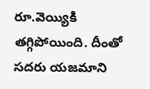రూ.వెయ్యికి తగ్గిపోయింది. దీంతో సదరు యజమాని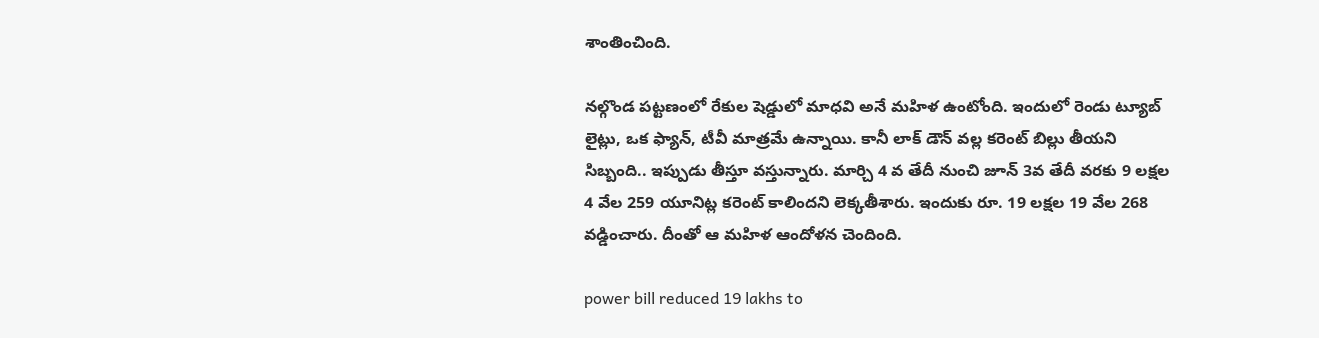శాంతించింది.

నల్గొండ పట్టణంలో రేకుల షెడ్డులో మాధవి అనే మహిళ ఉంటోంది. ఇందులో రెండు ట్యూబ్ లైట్లు, ఒక ఫ్యాన్, టీవీ మాత్రమే ఉన్నాయి. కానీ లాక్ డౌన్ వల్ల కరెంట్ బిల్లు తీయని సిబ్బంది.. ఇప్పుడు తీస్తూ వస్తున్నారు. మార్చి 4 వ తేదీ నుంచి జూన్ 3వ తేదీ వరకు 9 లక్షల 4 వేల 259 యూనిట్ల కరెంట్ కాలిందని లెక్కతీశారు. ఇందుకు రూ. 19 లక్షల 19 వేల 268 వడ్డించారు. దీంతో ఆ మహిళ ఆందోళన చెందింది.

power bill reduced 19 lakhs to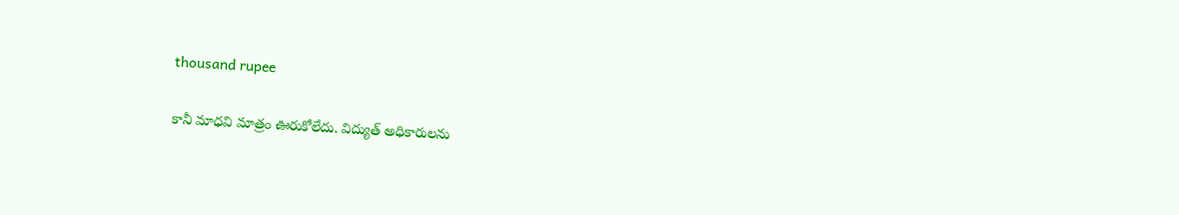thousand rupee

కానీ మాధవి మాత్రం ఊరుకోలేదు. విద్యుత్ అధికారులను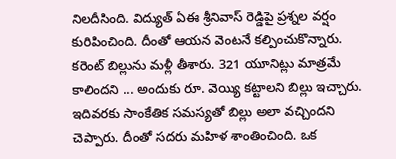నిలదీసింది. విద్యుత్ ఏఈ శ్రీనివాస్ రెడ్డిపై ప్రశ్నల వర్షం కురిపించింది. దీంతో ఆయన వెంటనే కల్పించుకొన్నారు. కరెంట్ బిల్లును మళ్లీ తీశారు. 321 యూనిట్లు మాత్రమే కాలిందని ... అందుకు రూ. వెయ్యి కట్టాలని బిల్లు ఇచ్చారు. ఇదివరకు సాంకేతిక సమస్యతో బిల్లు అలా వచ్చిందని చెప్పారు. దీంతో సదరు మహిళ శాంతించింది. ఒక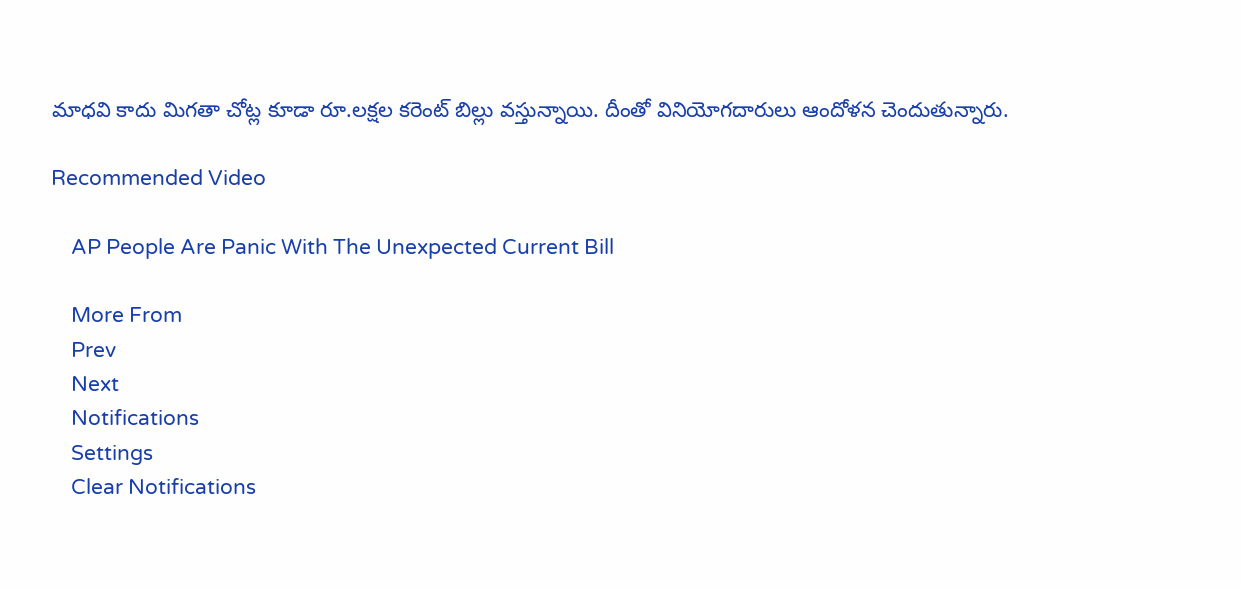మాధవి కాదు మిగతా చోట్ల కూడా రూ.లక్షల కరెంట్ బిల్లు వస్తున్నాయి. దీంతో వినియోగదారులు ఆందోళన చెందుతున్నారు.

Recommended Video

    AP People Are Panic With The Unexpected Current Bill

    More From
    Prev
    Next
    Notifications
    Settings
    Clear Notifications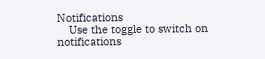Notifications
    Use the toggle to switch on notifications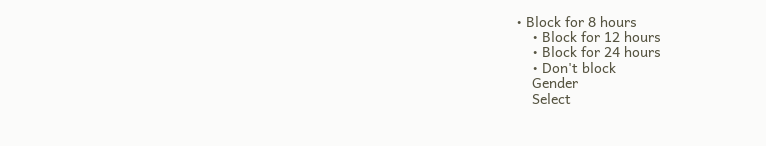• Block for 8 hours
    • Block for 12 hours
    • Block for 24 hours
    • Don't block
    Gender
    Select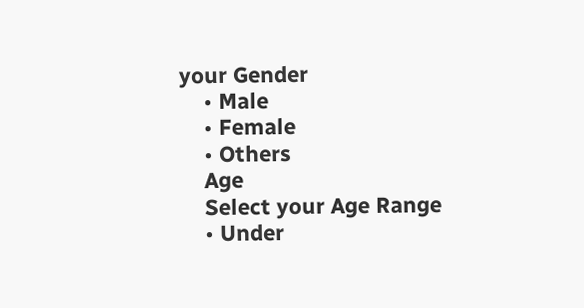your Gender
    • Male
    • Female
    • Others
    Age
    Select your Age Range
    • Under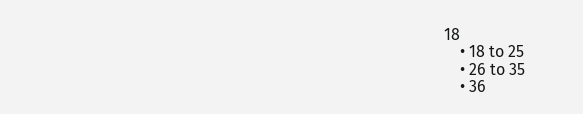18
    • 18 to 25
    • 26 to 35
    • 36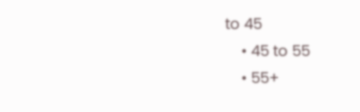to 45
    • 45 to 55
    • 55+